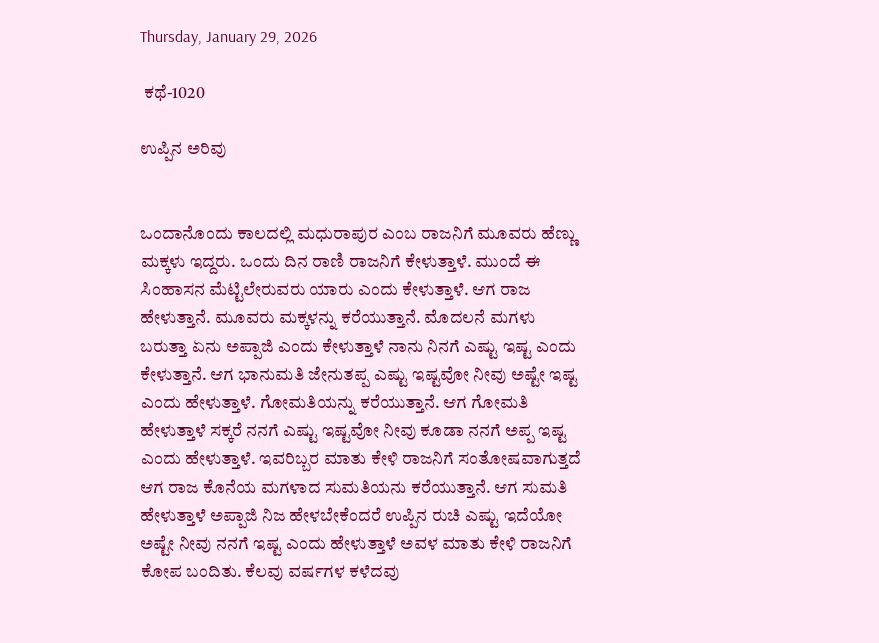Thursday, January 29, 2026

 ಕಥೆ-1020

ಉಪ್ಪಿನ ಅರಿವು


ಒಂದಾನೊಂದು ಕಾಲದಲ್ಲಿ ಮಧುರಾಪುರ ಎಂಬ ರಾಜನಿಗೆ ಮೂವರು ಹೆಣ್ಣು ಮಕ್ಕಳು ಇದ್ದರು. ಒಂದು ದಿನ ರಾಣಿ ರಾಜನಿಗೆ ಕೇಳುತ್ತಾಳೆ. ಮುಂದೆ ಈ ಸಿಂಹಾಸನ ಮೆಟ್ಟಿಲೇರುವರು ಯಾರು ಎಂದು ಕೇಳುತ್ತಾಳೆ. ಆಗ ರಾಜ ಹೇಳುತ್ತಾನೆ. ಮೂವರು ಮಕ್ಕಳನ್ನು ಕರೆಯುತ್ತಾನೆ. ಮೊದಲನೆ ಮಗಳು ಬರುತ್ತಾ ಏನು ಅಪ್ಪಾಜಿ ಎಂದು ಕೇಳುತ್ತಾಳೆ ನಾನು ನಿನಗೆ ಎಷ್ಟು ಇಷ್ಟ ಎಂದು ಕೇಳುತ್ತಾನೆ. ಆಗ ಭಾನುಮತಿ ಜೇನುತಪ್ಪ ಎಷ್ಟು ಇಷ್ಟವೋ ನೀವು ಅಷ್ಟೇ ಇಷ್ಟ ಎಂದು ಹೇಳುತ್ತಾಳೆ. ಗೋಮತಿಯನ್ನು ಕರೆಯುತ್ತಾನೆ. ಆಗ ಗೋಮತಿ ಹೇಳುತ್ತಾಳೆ ಸಕ್ಕರೆ ನನಗೆ ಎಷ್ಟು ಇಷ್ಟವೋ ನೀವು ಕೂಡಾ ನನಗೆ ಅಪ್ಪ ಇಷ್ಟ ಎಂದು ಹೇಳುತ್ತಾಳೆ. ಇವರಿಬ್ಬರ ಮಾತು ಕೇಳಿ ರಾಜನಿಗೆ ಸಂತೋಷವಾಗುತ್ತದೆ ಆಗ ರಾಜ ಕೊನೆಯ ಮಗಳಾದ ಸುಮತಿಯನು ಕರೆಯುತ್ತಾನೆ. ಆಗ ಸುಮತಿ ಹೇಳುತ್ತಾಳೆ ಅಪ್ಪಾಜಿ ನಿಜ ಹೇಳಬೇಕೆಂದರೆ ಉಪ್ಪಿನ ರುಚಿ ಎಷ್ಟು ಇದೆಯೋ ಅಷ್ಟೇ ನೀವು ನನಗೆ ಇಷ್ಟ ಎಂದು ಹೇಳುತ್ತಾಳೆ ಅವಳ ಮಾತು ಕೇಳಿ ರಾಜನಿಗೆ ಕೋಪ ಬಂದಿತು. ಕೆಲವು ವರ್ಷಗಳ ಕಳೆದವು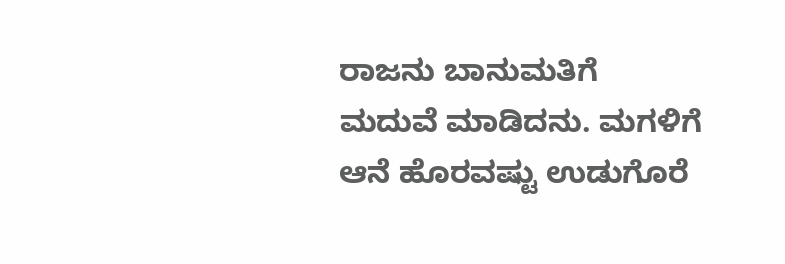ರಾಜನು ಬಾನುಮತಿಗೆ ಮದುವೆ ಮಾಡಿದನು. ಮಗಳಿಗೆ ಆನೆ ಹೊರವಷ್ಟು ಉಡುಗೊರೆ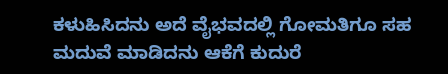ಕಳುಹಿಸಿದನು ಅದೆ ವೈಭವದಲ್ಲಿ ಗೋಮತಿಗೂ ಸಹ ಮದುವೆ ಮಾಡಿದನು ಆಕೆಗೆ ಕುದುರೆ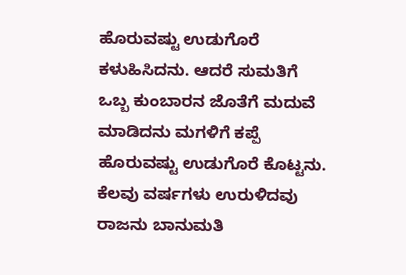ಹೊರುವಷ್ಟು ಉಡುಗೊರೆ ಕಳುಹಿಸಿದನು. ಆದರೆ ಸುಮತಿಗೆ ಒಬ್ಬ ಕುಂಬಾರನ ಜೊತೆಗೆ ಮದುವೆ ಮಾಡಿದನು ಮಗಳಿಗೆ ಕಪ್ಪೆ ಹೊರುವಷ್ಟು ಉಡುಗೊರೆ ಕೊಟ್ಟನು. ಕೆಲವು ವರ್ಷಗಳು ಉರುಳಿದವು ರಾಜನು ಬಾನುಮತಿ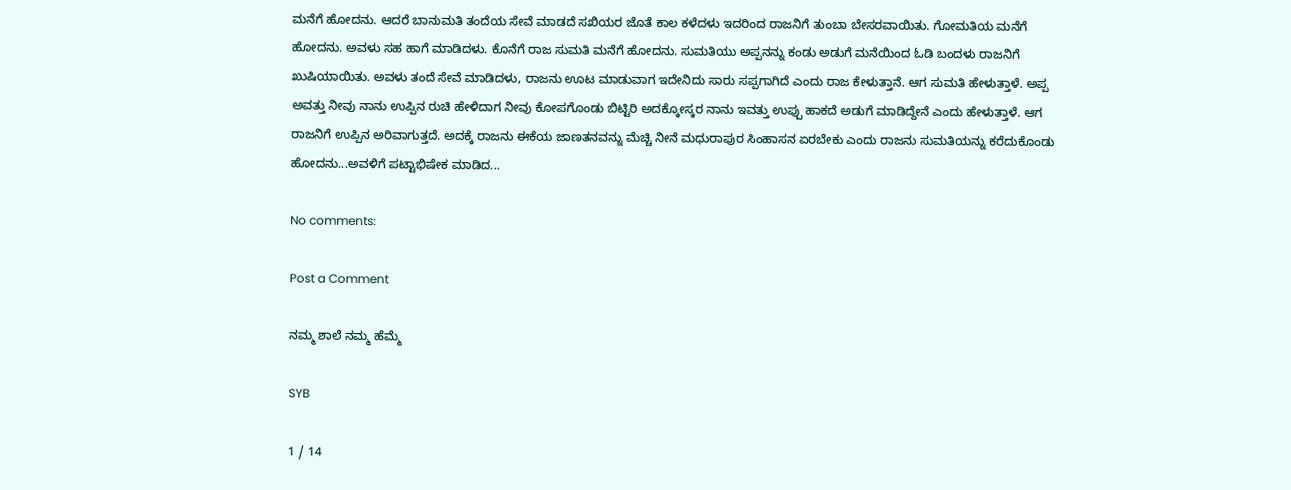ಮನೆಗೆ ಹೋದನು. ಆದರೆ ಬಾನುಮತಿ ತಂದೆಯ ಸೇವೆ ಮಾಡದೆ ಸಖಿಯರ ಜೊತೆ ಕಾಲ ಕಳೆದಳು ಇದರಿಂದ ರಾಜನಿಗೆ ತುಂಬಾ ಬೇಸರವಾಯಿತು. ಗೋಮತಿಯ ಮನೆಗೆ ಹೋದನು. ಅವಳು ಸಹ ಹಾಗೆ ಮಾಡಿದಳು. ಕೊನೆಗೆ ರಾಜ ಸುಮತಿ ಮನೆಗೆ ಹೋದನು. ಸುಮತಿಯು ಅಪ್ಪನನ್ನು ಕಂಡು ಅಡುಗೆ ಮನೆಯಿಂದ ಓಡಿ ಬಂದಳು ರಾಜನಿಗೆ ಖುಷಿಯಾಯಿತು. ಅವಳು ತಂದೆ ಸೇವೆ ಮಾಡಿದಳು, ರಾಜನು ಊಟ ಮಾಡುವಾಗ ಇದೇನಿದು ಸಾರು ಸಪ್ಪಗಾಗಿದೆ ಎಂದು ರಾಜ ಕೇಳುತ್ತಾನೆ. ಆಗ ಸುಮತಿ ಹೇಳುತ್ತಾಳೆ. ಅಪ್ಪ ಅವತ್ತು ನೀವು ನಾನು ಉಪ್ಪಿನ ರುಚಿ ಹೇಳಿದಾಗ ನೀವು ಕೋಪಗೊಂಡು ಬಿಟ್ಟಿರಿ ಅದಕ್ಕೋಸ್ಕರ ನಾನು ಇವತ್ತು ಉಪ್ಪು ಹಾಕದೆ ಅಡುಗೆ ಮಾಡಿದ್ದೇನೆ ಎಂದು ಹೇಳುತ್ತಾಳೆ. ಆಗ ರಾಜನಿಗೆ ಉಪ್ಪಿನ ಅರಿವಾಗುತ್ತದೆ. ಅದಕ್ಕೆ ರಾಜನು ಈಕೆಯ ಜಾಣತನವನ್ನು ಮೆಚ್ಚಿ ನೀನೆ ಮಧುರಾಪುರ ಸಿಂಹಾಸನ ಏರಬೇಕು ಎಂದು ರಾಜನು ಸುಮತಿಯನ್ನು ಕರೆದುಕೊಂಡು ಹೋದನು...ಅವಳಿಗೆ ಪಟ್ಟಾಭಿಷೇಕ ಮಾಡಿದ...

No comments:

Post a Comment

ನಮ್ಮ ಶಾಲೆ ನಮ್ಮ ಹೆಮ್ಮೆ

SYB

1 / 14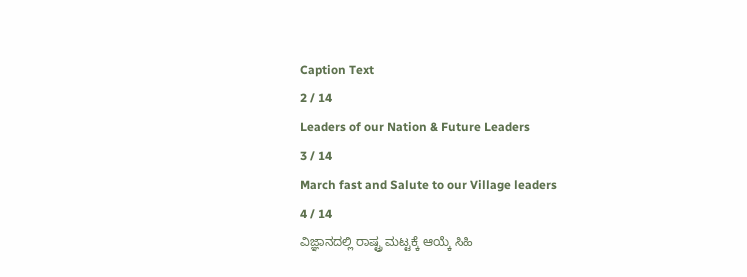Caption Text
2 / 14
Leaders of our Nation & Future Leaders
3 / 14
March fast and Salute to our Village leaders
4 / 14
ವಿಜ್ಞಾನದಲ್ಲಿ ರಾಷ್ಟ್ರ ಮಟ್ಟಕ್ಕೆ ಆಯ್ಕೆ ಸಿಹಿ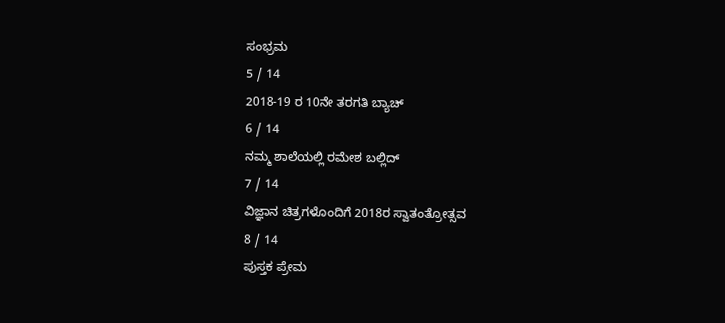ಸಂಭ್ರಮ
5 / 14
2018-19 ರ 10ನೇ ತರಗತಿ ಬ್ಯಾಚ್
6 / 14
ನಮ್ಮ ಶಾಲೆಯಲ್ಲಿ ರಮೇಶ ಬಲ್ಲಿದ್
7 / 14
ವಿಜ್ಞಾನ ಚಿತ್ರಗಳೊಂದಿಗೆ 2018ರ ಸ್ವಾತಂತ್ರೋತ್ಸವ
8 / 14
ಪುಸ್ತಕ ಪ್ರೇಮ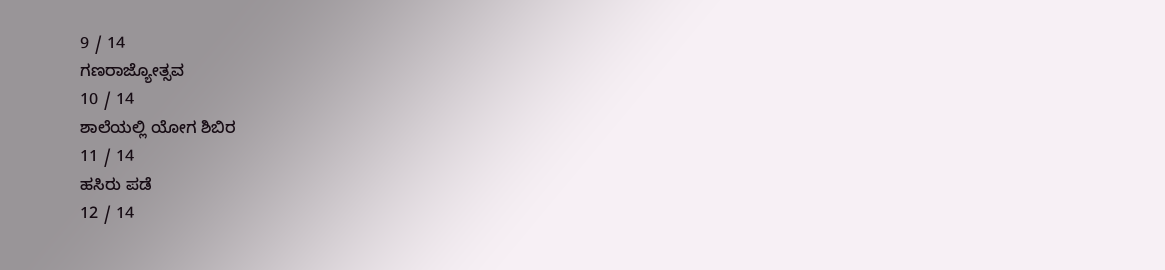9 / 14
ಗಣರಾಜ್ಯೋತ್ಸವ
10 / 14
ಶಾಲೆಯಲ್ಲಿ ಯೋಗ ಶಿಬಿರ
11 / 14
ಹಸಿರು ಪಡೆ
12 / 14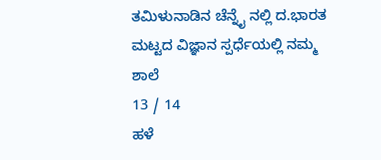ತಮಿಳುನಾಡಿನ ಚೆನ್ನೈ ನಲ್ಲಿ ದ.ಭಾರತ ಮಟ್ಟದ ವಿಜ್ಞಾನ ಸ್ಪರ್ಧೆಯಲ್ಲಿ ನಮ್ಮ ಶಾಲೆ
13 / 14
ಹಳೆ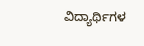ವಿದ್ಯಾರ್ಥಿಗಳ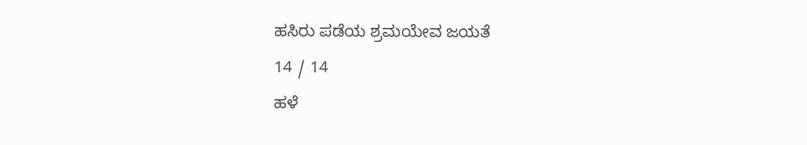ಹಸಿರು ಪಡೆಯ ಶ್ರಮಯೇವ ಜಯತೆ
14 / 14
ಹಳೆ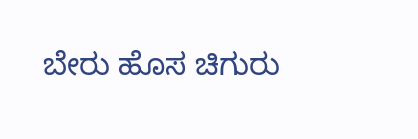ಬೇರು ಹೊಸ ಚಿಗುರು